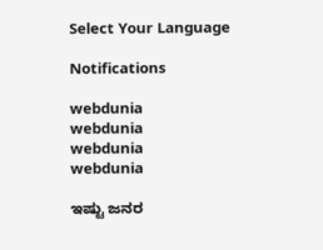Select Your Language

Notifications

webdunia
webdunia
webdunia
webdunia

ಇಷ್ಟು ಜನರ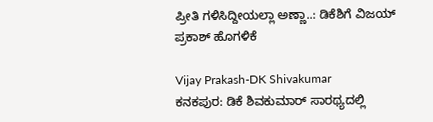ಪ್ರೀತಿ ಗಳಿಸಿದ್ದೀಯಲ್ಲಾ ಅಣ್ಣಾ..: ಡಿಕೆಶಿಗೆ ವಿಜಯ್ ಪ್ರಕಾಶ್ ಹೊಗಳಿಕೆ

Vijay Prakash-DK Shivakumar
ಕನಕಪುರ: ಡಿಕೆ ಶಿವಕುಮಾರ್ ಸಾರಥ್ಯದಲ್ಲಿ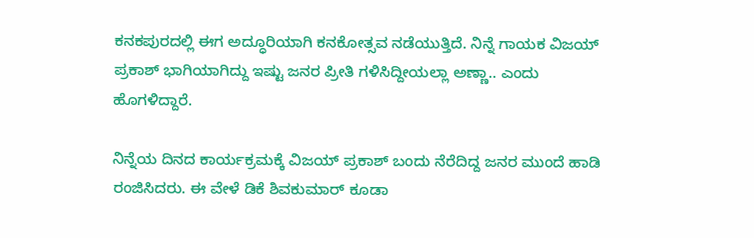ಕನಕಪುರದಲ್ಲಿ ಈಗ ಅದ್ಧೂರಿಯಾಗಿ ಕನಕೋತ್ಸವ ನಡೆಯುತ್ತಿದೆ. ನಿನ್ನೆ ಗಾಯಕ ವಿಜಯ್ ಪ್ರಕಾಶ್ ಭಾಗಿಯಾಗಿದ್ದು ಇಷ್ಟು ಜನರ ಪ್ರೀತಿ ಗಳಿಸಿದ್ದೀಯಲ್ಲಾ ಅಣ್ಣಾ.. ಎಂದು ಹೊಗಳಿದ್ದಾರೆ.

ನಿನ್ನೆಯ ದಿನದ ಕಾರ್ಯಕ್ರಮಕ್ಕೆ ವಿಜಯ್ ಪ್ರಕಾಶ್ ಬಂದು ನೆರೆದಿದ್ದ ಜನರ ಮುಂದೆ ಹಾಡಿ ರಂಜಿಸಿದರು. ಈ ವೇಳೆ ಡಿಕೆ ಶಿವಕುಮಾರ್ ಕೂಡಾ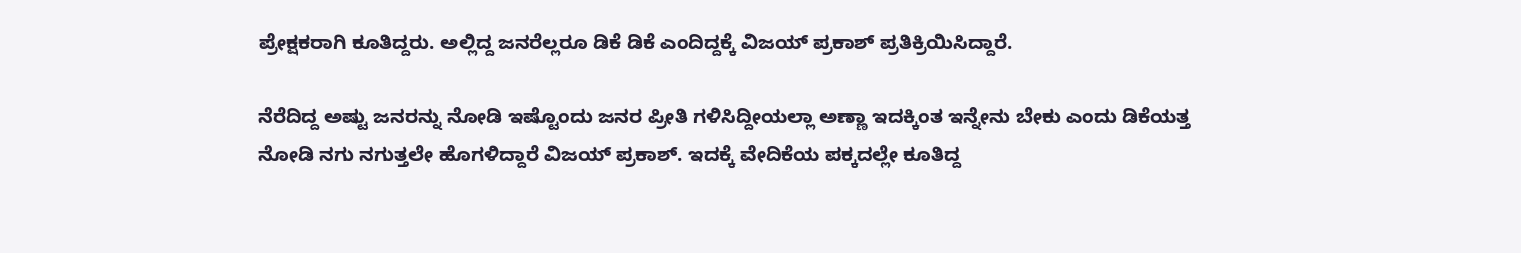ಪ್ರೇಕ್ಷಕರಾಗಿ ಕೂತಿದ್ದರು. ಅಲ್ಲಿದ್ದ ಜನರೆಲ್ಲರೂ ಡಿಕೆ ಡಿಕೆ ಎಂದಿದ್ದಕ್ಕೆ ವಿಜಯ್ ಪ್ರಕಾಶ್ ಪ್ರತಿಕ್ರಿಯಿಸಿದ್ದಾರೆ.

ನೆರೆದಿದ್ದ ಅಷ್ಟು ಜನರನ್ನು ನೋಡಿ ಇಷ್ಟೊಂದು ಜನರ ಪ್ರೀತಿ ಗಳಿಸಿದ್ದೀಯಲ್ಲಾ ಅಣ್ಣಾ ಇದಕ್ಕಿಂತ ಇನ್ನೇನು ಬೇಕು ಎಂದು ಡಿಕೆಯತ್ತ ನೋಡಿ ನಗು ನಗುತ್ತಲೇ ಹೊಗಳಿದ್ದಾರೆ ವಿಜಯ್ ಪ್ರಕಾಶ್. ಇದಕ್ಕೆ ವೇದಿಕೆಯ ಪಕ್ಕದಲ್ಲೇ ಕೂತಿದ್ದ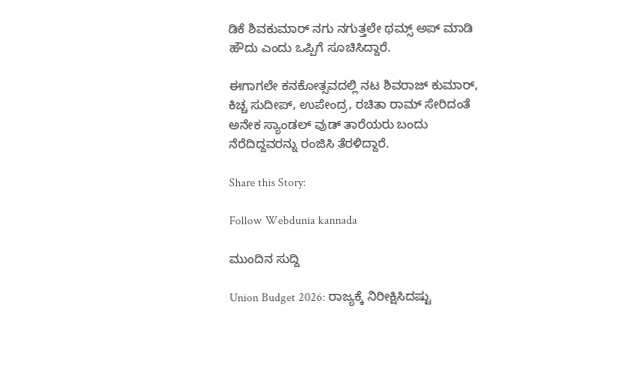ಡಿಕೆ ಶಿವಕುಮಾರ್ ನಗು ನಗುತ್ತಲೇ ಥಮ್ಸ್ ಅಪ್ ಮಾಡಿ ಹೌದು ಎಂದು ಒಪ್ಪಿಗೆ ಸೂಚಿಸಿದ್ದಾರೆ.

ಈಗಾಗಲೇ ಕನಕೋತ್ಸವದಲ್ಲಿ ನಟ ಶಿವರಾಜ್ ಕುಮಾರ್, ಕಿಚ್ಚ ಸುದೀಪ್, ಉಪೇಂದ್ರ, ರಚಿತಾ ರಾಮ್ ಸೇರಿದಂತೆ ಅನೇಕ ಸ್ಯಾಂಡಲ್ ವುಡ್ ತಾರೆಯರು ಬಂದು ನೆರೆದಿದ್ದವರನ್ನು ರಂಜಿಸಿ ತೆರಳಿದ್ದಾರೆ.

Share this Story:

Follow Webdunia kannada

ಮುಂದಿನ ಸುದ್ದಿ

Union Budget 2026: ರಾಜ್ಯಕ್ಕೆ ನಿರೀಕ್ಷಿಸಿದಷ್ಟು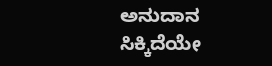ಅನುದಾನ ಸಿಕ್ಕಿದೆಯೇ